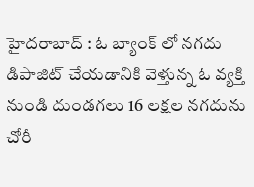హైదరాబాద్ : ఓ బ్యాంక్ లో నగదు డిపాజిట్ చేయడానికి వెళ్తున్న ఓ వ్యక్తి నుండి దుండగలు 16 లక్షల నగదును చోరీ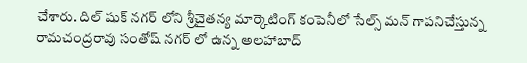చేశారు. దిల్ షుక్ నగర్ లోని శ్రీచైతన్య మార్కెటింగ్ కంపెనీలో సేల్స్ మన్ గాపనిచేస్తున్న రామచంద్రరావు సంతోష్ నగర్ లో ఉన్న అలహాబాద్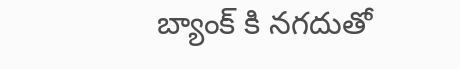బ్యాంక్ కి నగదుతో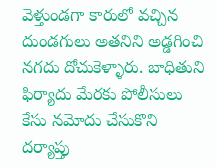వెళ్తుండగా కారులో వచ్చిన దుండగులు అతనిని అడ్డగించి నగదు దోచుకెళ్ళారు. బాధితుని ఫిర్యాదు మేరకు పోలీసులు కేసు నమోదు చేసుకొని దర్యాప్తు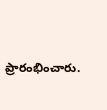ప్రారంభించారు.